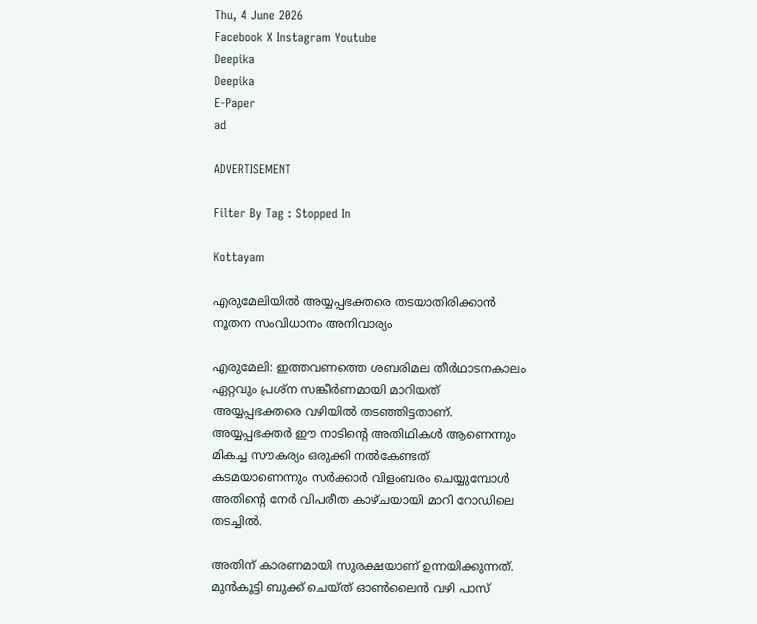Thu, 4 June 2026
Facebook X Instagram Youtube
Deepika
Deepika
E-Paper
ad

ADVERTISEMENT

Filter By Tag : Stopped In

Kottayam

എരുമേലിയിൽ അയ്യപ്പഭക്തരെ തടയാതിരിക്കാൻ നൂതന സംവിധാനം അനിവാര്യം

എരുമേലി: ഇത്തവണത്തെ ശബരിമല തീർഥാടനകാലം ഏറ്റവും പ്രശ്ന സങ്കീർണമായി മാറിയത് അയ്യപ്പഭക്തരെ വഴിയിൽ തടഞ്ഞിട്ടതാണ്. അയ്യപ്പഭക്തർ ഈ നാടിന്‍റെ അതിഥികൾ ആണെന്നും മികച്ച സൗകര്യം ഒരുക്കി നൽകേണ്ടത് കടമയാണെന്നും സർക്കാർ വിളംബരം ചെയ്യുമ്പോൾ അതിന്‍റെ നേർ വിപരീത കാഴ്ചയായി മാറി റോഡിലെ തടച്ചിൽ.

അതിന് കാരണമായി സുരക്ഷയാണ് ഉന്നയിക്കുന്നത്. മുൻകൂട്ടി ബുക്ക്‌ ചെയ്ത് ഓൺലൈൻ വഴി പാസ്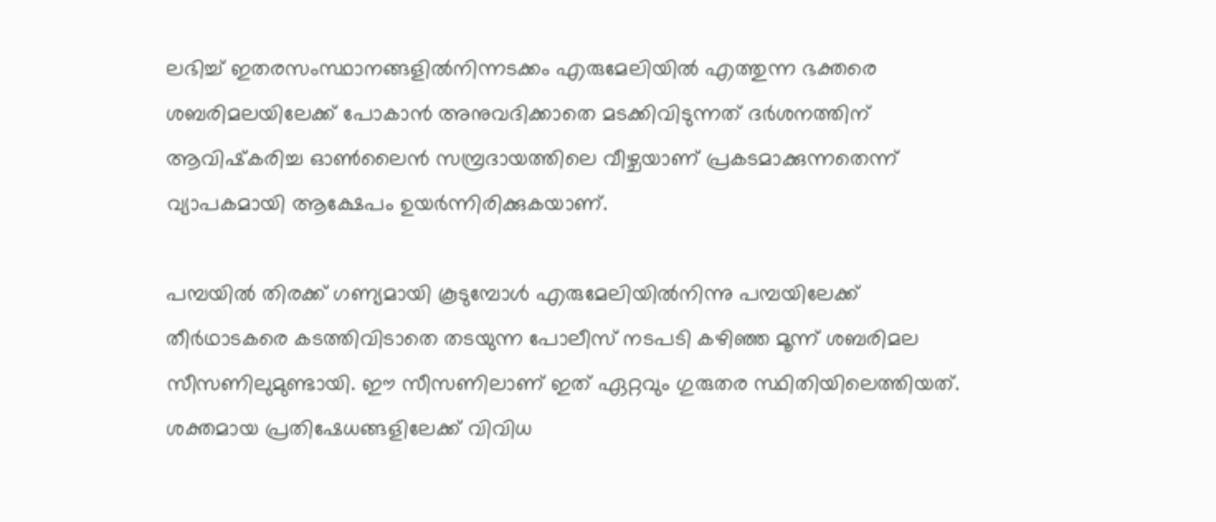ലഭിച്ച് ഇതരസംസ്ഥാനങ്ങളിൽനിന്നടക്കം എരുമേലിയിൽ എത്തുന്ന ഭക്തരെ ശബരിമലയിലേക്ക് പോകാൻ അനുവദിക്കാതെ മടക്കിവിടുന്നത് ദർശനത്തിന് ആവിഷ്‌കരിച്ച ഓൺലൈൻ സമ്പ്രദായത്തിലെ വീഴ്ചയാണ് പ്രകടമാക്കുന്നതെന്ന് വ്യാപകമായി ആക്ഷേപം ഉയർന്നിരിക്കുകയാണ്.

പമ്പയിൽ തിരക്ക് ഗണ്യമായി കൂടുമ്പോൾ എരുമേലിയിൽനിന്നു പമ്പയിലേക്ക് തീർഥാടകരെ കടത്തിവിടാതെ തടയുന്ന പോലീസ് നടപടി കഴിഞ്ഞ മൂന്ന് ശബരിമല സീസണിലുമുണ്ടായി. ഈ സീസണിലാണ് ഇത് ഏറ്റവും ഗുരുതര സ്ഥിതിയിലെത്തിയത്. ശക്തമായ പ്രതിഷേധങ്ങളിലേക്ക് വിവിധ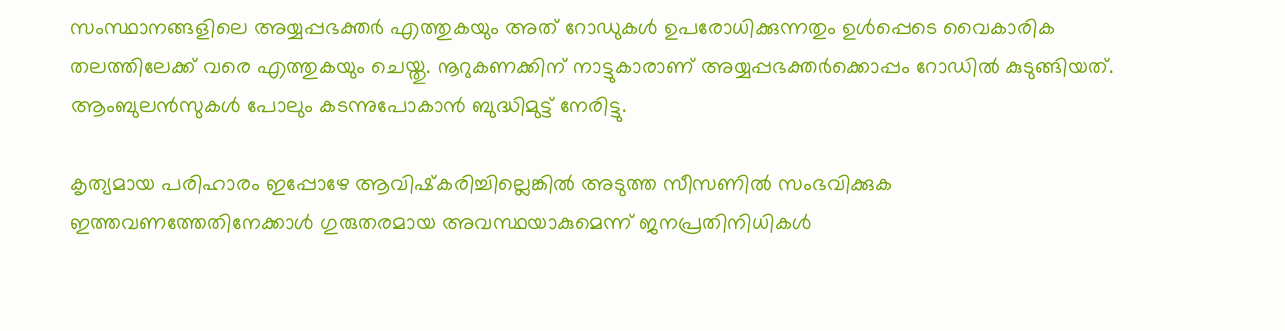സംസ്ഥാനങ്ങളിലെ അയ്യപ്പഭക്തർ എത്തുകയും അത് റോഡുകൾ ഉപരോധിക്കുന്നതും ഉൾപ്പെടെ വൈകാരിക തലത്തിലേക്ക് വരെ എത്തുകയും ചെയ്തു. നൂറുകണക്കിന് നാട്ടുകാരാണ് അയ്യപ്പഭക്തർക്കൊപ്പം റോഡിൽ കുടുങ്ങിയത്. ആംബുലൻസുകൾ പോലും കടന്നുപോകാൻ ബുദ്ധിമുട്ട് നേരിട്ടു.

കൃത്യമായ പരിഹാരം ഇപ്പോഴേ ആവിഷ്‌കരിച്ചില്ലെങ്കിൽ അടുത്ത സീസണിൽ സംഭവിക്കുക ഇത്തവണത്തേതിനേക്കാൾ ഗുരുതരമായ അവസ്ഥയാകുമെന്ന് ജനപ്രതിനിധികൾ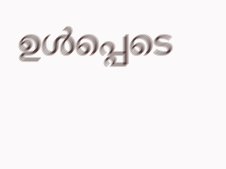ഉൾപ്പെടെ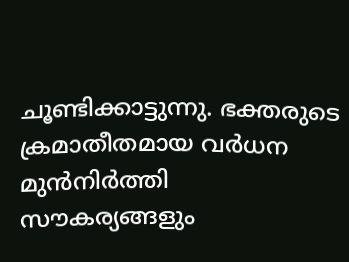ചൂണ്ടിക്കാട്ടുന്നു. ഭക്തരുടെ ക്രമാതീതമായ വർധന മുൻനിർത്തി സൗകര്യങ്ങളും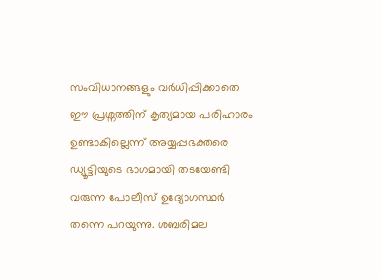സംവിധാനങ്ങളും വർധിപ്പിക്കാതെ ഈ പ്രശ്നത്തിന് കൃത്യമായ പരിഹാരം ഉണ്ടാകില്ലെന്ന് അയ്യപ്പഭക്തരെ ഡ്യൂട്ടിയുടെ ഭാഗമായി തടയേണ്ടി വരുന്ന പോലീസ് ഉദ്യോഗസ്ഥർ തന്നെ പറയുന്നു. ശബരിമല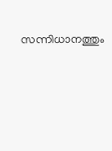സന്നിധാനത്തും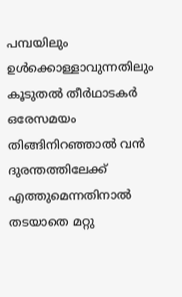പമ്പയിലും ഉൾക്കൊള്ളാവുന്നതിലും കൂടുതൽ തീർഥാടകർ ഒരേസമയം തിങ്ങിനിറഞ്ഞാൽ വൻ ദുരന്തത്തിലേക്ക് എത്തുമെന്നതിനാൽ തടയാതെ മറ്റു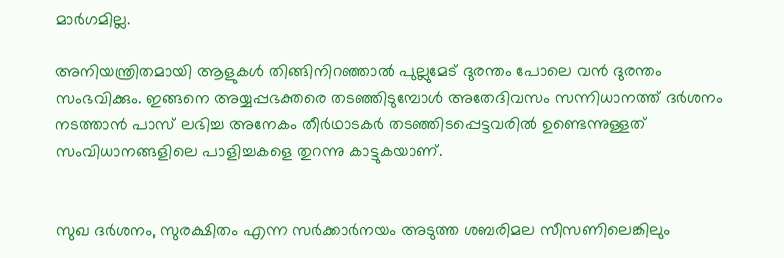മാർഗമില്ല.

അനിയന്ത്രിതമായി ആളുകൾ തിങ്ങിനിറഞ്ഞാൽ പുല്ലുമേട് ദുരന്തം പോലെ വൻ ദുരന്തം സംഭവിക്കും. ഇങ്ങനെ അയ്യപ്പഭക്തരെ തടഞ്ഞിടുമ്പോൾ അതേദിവസം സന്നിധാനത്ത് ദർശനം നടത്താൻ പാസ് ലഭിച്ച അനേകം തീർഥാടകർ തടഞ്ഞിടപ്പെട്ടവരിൽ ഉണ്ടെന്നുള്ളത് സംവിധാനങ്ങളിലെ പാളിച്ചകളെ തുറന്നു കാട്ടുകയാണ്.


സുഖ ദർശനം, സുരക്ഷിതം എന്ന സർക്കാർനയം അടുത്ത ശബരിമല സീസണിലെങ്കിലും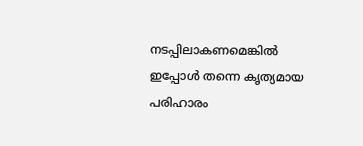നടപ്പിലാകണമെങ്കിൽ ഇപ്പോൾ തന്നെ കൃത്യമായ പരിഹാരം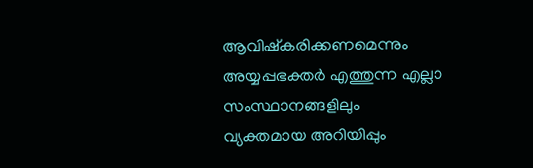ആവിഷ്‌കരിക്കണമെന്നും അയ്യപ്പഭക്തർ എത്തുന്ന എല്ലാ സംസ്ഥാനങ്ങളിലും വ്യക്തമായ അറിയിപ്പും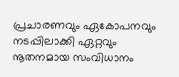പ്രചാരണവും ഏകോപനവും നടപ്പിലാക്കി ഏറ്റവും നൂതനമായ സംവിധാനം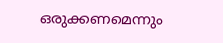ഒരുക്കണമെന്നും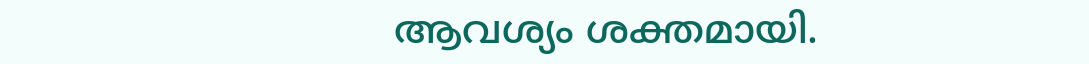ആവശ്യം ശക്തമായി.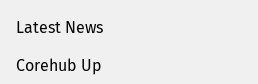Latest News

Corehub Up